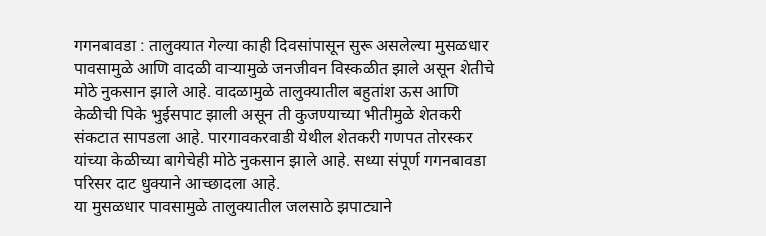गगनबावडा : तालुक्यात गेल्या काही दिवसांपासून सुरू असलेल्या मुसळधार पावसामुळे आणि वादळी वाऱ्यामुळे जनजीवन विस्कळीत झाले असून शेतीचे मोठे नुकसान झाले आहे. वादळामुळे तालुक्यातील बहुतांश ऊस आणि केळीची पिके भुईसपाट झाली असून ती कुजण्याच्या भीतीमुळे शेतकरी संकटात सापडला आहे. पारगावकरवाडी येथील शेतकरी गणपत तोरस्कर यांच्या केळीच्या बागेचेही मोठे नुकसान झाले आहे. सध्या संपूर्ण गगनबावडा परिसर दाट धुक्याने आच्छादला आहे.
या मुसळधार पावसामुळे तालुक्यातील जलसाठे झपाट्याने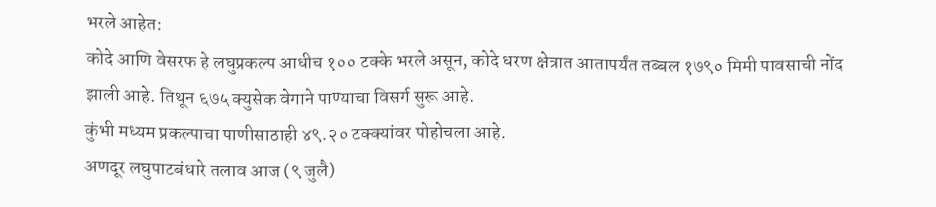भरले आहेत:
कोदे आणि वेसरफ हे लघुप्रकल्प आधीच १०० टक्के भरले असून, कोदे धरण क्षेत्रात आतापर्यंत तब्बल १७९० मिमी पावसाची नोंद झाली आहे. तिथून ६७५ क्युसेक वेगाने पाण्याचा विसर्ग सुरू आहे.
कुंभी मध्यम प्रकल्पाचा पाणीसाठाही ४९.२० टक्क्यांवर पोहोचला आहे.
अणदूर लघुपाटबंधारे तलाव आज (९ जुलै)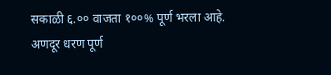सकाळी ६.०० वाजता १००% पूर्ण भरला आहे.
अणदूर धरण पूर्ण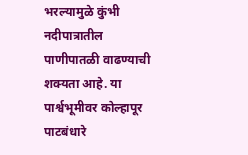भरल्यामुळे कुंभी नदीपात्रातील पाणीपातळी वाढण्याची शक्यता आहे. या पार्श्वभूमीवर कोल्हापूर पाटबंधारे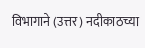विभागाने (उत्तर) नदीकाठच्या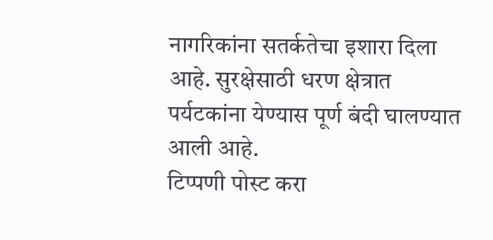नागरिकांना सतर्कतेचा इशारा दिला आहे. सुरक्षेसाठी धरण क्षेत्रात पर्यटकांना येण्यास पूर्ण बंदी घालण्यात आली आहे.
टिप्पणी पोस्ट करा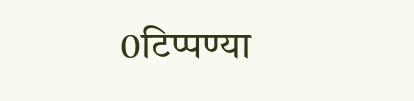0टिप्पण्या